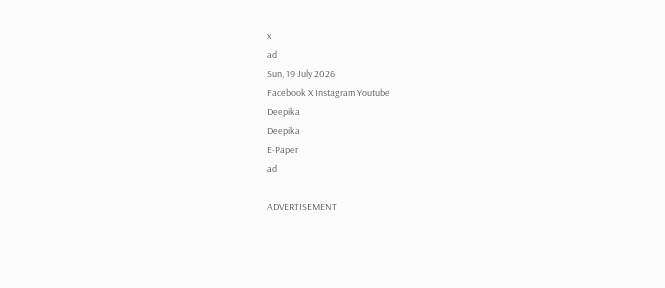x
ad
Sun, 19 July 2026
Facebook X Instagram Youtube
Deepika
Deepika
E-Paper
ad

ADVERTISEMENT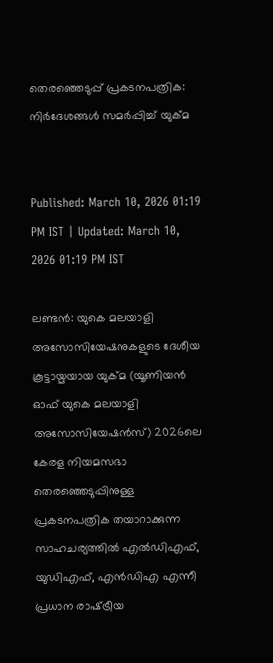തെരഞ്ഞെടുപ്പ് പ്രകടനപത്രിക: നിർദേശങ്ങൾ സമർപ്പിച്ച് യുക്‌മ


Published: March 10, 2026 01:19 PM IST | Updated: March 10, 2026 01:19 PM IST

ലണ്ടൻ: യുകെ മലയാളി അസോസിയേഷനുകളുടെ ദേശീയ കൂട്ടായ്മയായ യുക്‌മ (യൂണിയന്‍ ഓഫ് യുകെ മലയാളി അസോസിയേഷന്‍സ്) 2026ലെ കേരള നിയമസഭാ തെരഞ്ഞെടുപ്പിനുള്ള പ്രകടനപത്രിക തയാറാക്കുന്ന സാഹചര്യത്തില്‍ എല്‍ഡിഎഫ്, യുഡിഎഫ്, എന്‍ഡിഎ എന്നീ പ്രധാന രാഷ്‌ട്രീയ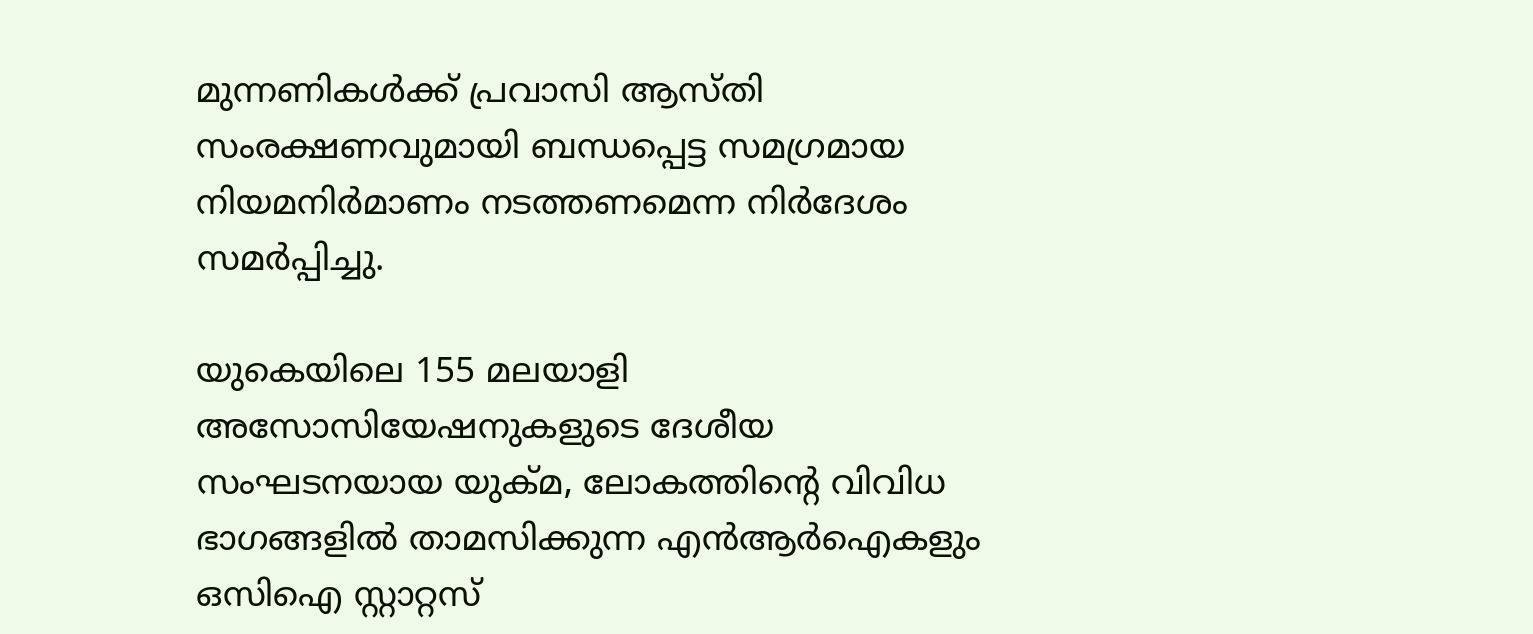മുന്നണികള്‍ക്ക് പ്രവാസി ആസ്തി സംരക്ഷണവുമായി ബന്ധപ്പെട്ട സമഗ്രമായ നിയമനിര്‍മാണം നടത്തണമെന്ന നിര്‍ദേശം സമര്‍പ്പിച്ചു.

യുകെയിലെ 155 മലയാളി അസോസിയേഷനുകളുടെ ദേശീയ സംഘടനയായ യുക്‌മ, ലോകത്തിന്‍റെ വിവിധ ഭാഗങ്ങളില്‍ താമസിക്കുന്ന എന്‍ആര്‍ഐകളും ഒസിഐ സ്റ്റാറ്റസ്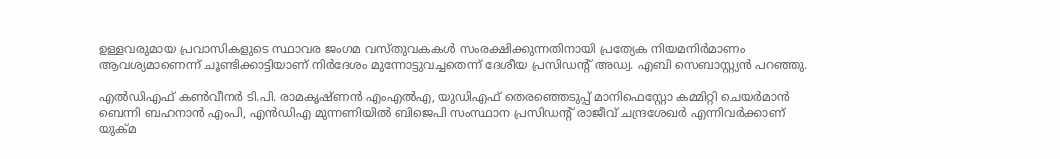ഉള്ളവരുമായ പ്രവാസികളുടെ സ്ഥാവര ജംഗമ വസ്തുവകകള്‍ സംരക്ഷിക്കുന്നതിനായി പ്രത്യേക നിയമനിര്‍മാണം ആവശ്യമാണെന്ന് ചൂണ്ടിക്കാട്ടിയാണ് നിര്‍ദേശം മുന്നോട്ടുവച്ചതെന്ന് ദേശീയ പ്രസിഡന്‍റ് അഡ്വ. എബി സെബാസ്റ്റ്യന്‍ പറഞ്ഞു.

എല്‍ഡിഎഫ് കണ്‍വീനര്‍ ടി.പി. രാമകൃഷ്ണന്‍ എംഎല്‍എ, യുഡിഎഫ് തെരഞ്ഞെടുപ്പ് മാനിഫെസ്റ്റോ കമ്മിറ്റി ചെയര്‍മാന്‍ ബെന്നി ബഹനാന്‍ എംപി, എന്‍ഡിഎ മുന്നണിയില്‍ ബിജെപി സംസ്ഥാന പ്രസിഡന്‍റ് രാജീവ് ചന്ദ്രശേഖര്‍ എന്നിവര്‍ക്കാണ് യുക്മ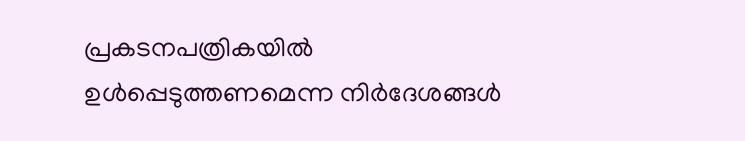പ്രകടനപത്രികയില്‍ ഉള്‍പ്പെടുത്തണമെന്ന നിര്‍ദേശങ്ങള്‍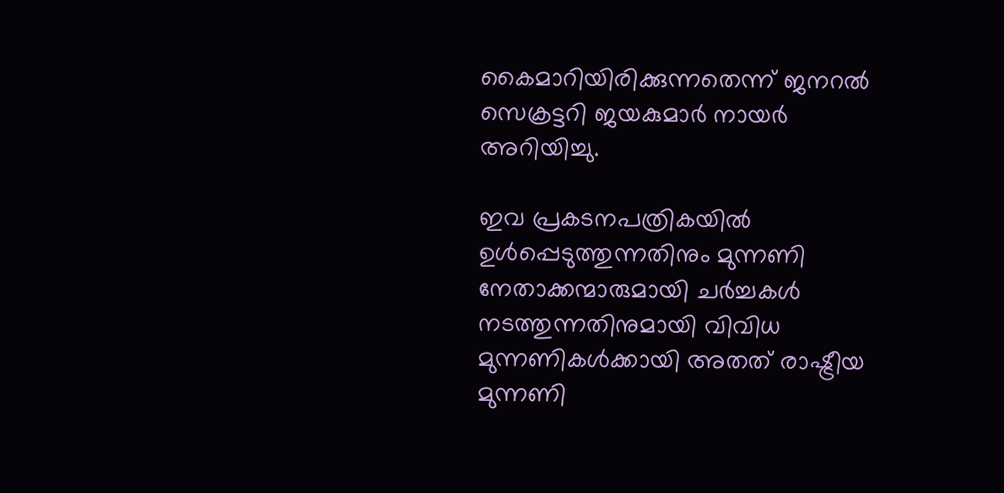കൈമാറിയിരിക്കുന്നതെന്ന് ജനറല്‍ സെക്രട്ടറി ജയകുമാര്‍ നായര്‍ അറിയിച്ചു.

ഇവ പ്രകടനപത്രികയില്‍ ഉള്‍പ്പെടുത്തുന്നതിനും മുന്നണി നേതാക്കന്മാരുമായി ചര്‍ച്ചകള്‍ നടത്തുന്നതിനുമായി വിവിധ മുന്നണികള്‍ക്കായി അതത് രാഷ്ട്രീയ മുന്നണി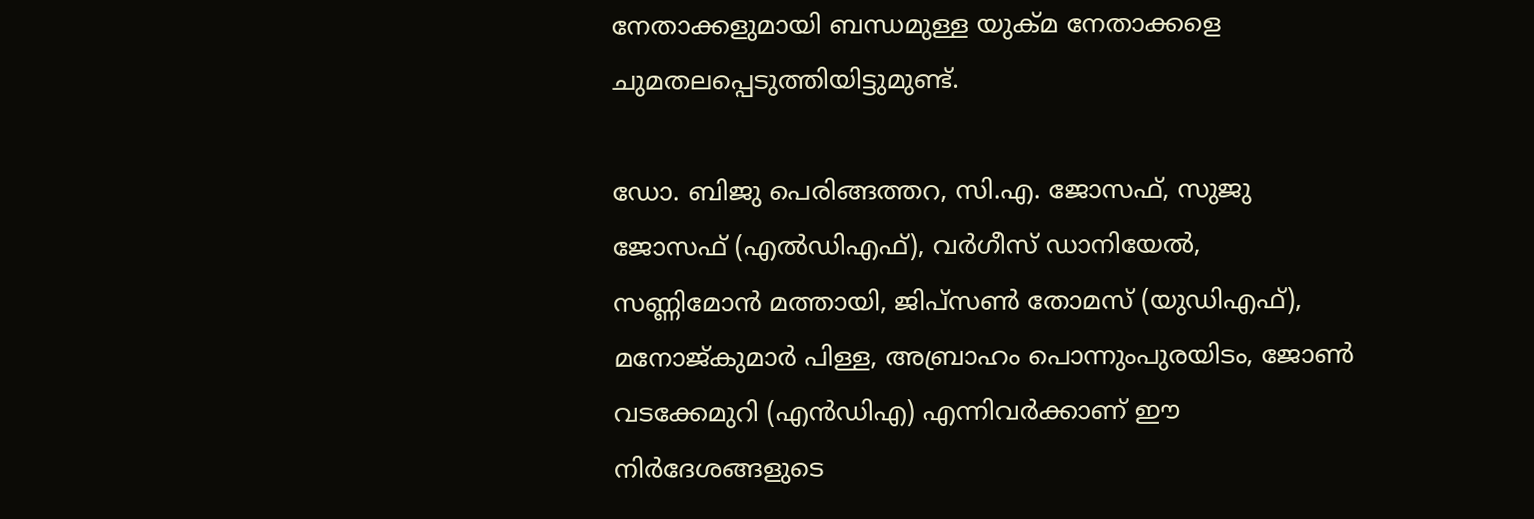നേതാക്കളുമായി ബന്ധമുള്ള യുക്മ നേതാക്കളെ ചുമതലപ്പെടുത്തിയിട്ടുമുണ്ട്.

ഡോ. ബിജു പെരിങ്ങത്തറ, സി.എ. ജോസഫ്, സുജു ജോസഫ് (എല്‍ഡിഎഫ്), വര്‍ഗീസ് ഡാനിയേല്‍, സണ്ണിമോന്‍ മത്തായി, ജിപ്സണ്‍ തോമസ് (യുഡിഎഫ്), മനോജ്കുമാര്‍ പിള്ള, അബ്രാഹം പൊന്നുംപുരയിടം, ജോണ്‍ വടക്കേമുറി (എന്‍ഡിഎ) എന്നിവര്‍ക്കാണ് ഈ നിര്‍ദേശങ്ങളുടെ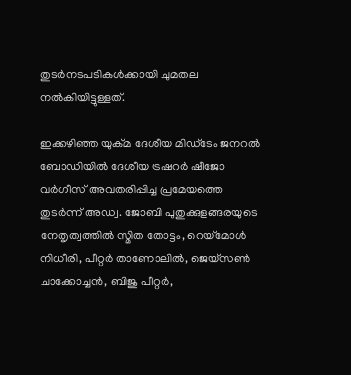തുടര്‍നടപടികള്‍ക്കായി ചുമതല നല്‍കിയിട്ടുള്ളത്.

ഇക്കഴിഞ്ഞ യുക്മ ദേശീയ മിഡ്ടേം ജനറല്‍ ബോഡിയില്‍ ദേശീയ ട്രഷറര്‍ ഷീജോ വര്‍ഗീസ് അവതരിപ്പിച്ച പ്രമേയത്തെ തുടര്‍ന്ന് അഡ്വ. ജോബി പുതുക്കുളങ്ങരയുടെ നേതൃത്വത്തില്‍ സ്മിത തോട്ടം, റെയ്മോള്‍ നിധീരി, പീറ്റര്‍ താണോലില്‍, ജെയ്സണ്‍ ചാക്കോച്ചന്‍, ബിജു പീറ്റര്‍,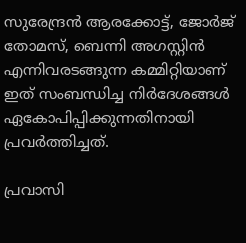സുരേന്ദ്രന്‍ ആരക്കോട്ട്, ജോര്‍ജ് തോമസ്, ബെന്നി അഗസ്റ്റിന്‍ എന്നിവരടങ്ങുന്ന കമ്മിറ്റിയാണ് ഇത് സംബന്ധിച്ച നിര്‍ദേശങ്ങള്‍ ഏകോപിപ്പിക്കുന്നതിനായി പ്രവര്‍ത്തിച്ചത്.

പ്രവാസി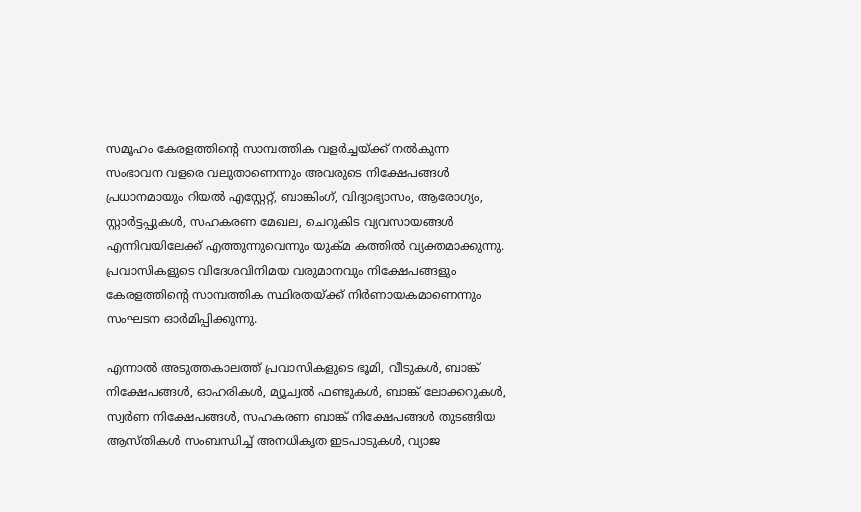സമൂഹം കേരളത്തിന്‍റെ സാമ്പത്തിക വളര്‍ച്ചയ്ക്ക് നല്‍കുന്ന സംഭാവന വളരെ വലുതാണെന്നും അവരുടെ നിക്ഷേപങ്ങള്‍ പ്രധാനമായും റിയല്‍ എസ്റ്റേറ്റ്, ബാങ്കിംഗ്, വിദ്യാഭ്യാസം, ആരോഗ്യം, സ്റ്റാര്‍ട്ടപ്പുകള്‍, സഹകരണ മേഖല, ചെറുകിട വ്യവസായങ്ങള്‍ എന്നിവയിലേക്ക് എത്തുന്നുവെന്നും യുക്‌മ കത്തില്‍ വ്യക്തമാക്കുന്നു. പ്രവാസികളുടെ വിദേശവിനിമയ വരുമാനവും നിക്ഷേപങ്ങളും കേരളത്തിന്‍റെ സാമ്പത്തിക സ്ഥിരതയ്ക്ക് നിര്‍ണായകമാണെന്നും സംഘടന ഓര്‍മിപ്പിക്കുന്നു.

എന്നാല്‍ അടുത്തകാലത്ത് പ്രവാസികളുടെ ഭൂമി, വീടുകള്‍, ബാങ്ക് നിക്ഷേപങ്ങള്‍, ഓഹരികള്‍, മ്യൂച്വല്‍ ഫണ്ടുകള്‍, ബാങ്ക് ലോക്കറുകള്‍, സ്വര്‍ണ നിക്ഷേപങ്ങള്‍, സഹകരണ ബാങ്ക് നിക്ഷേപങ്ങള്‍ തുടങ്ങിയ ആസ്തികള്‍ സംബന്ധിച്ച് അനധികൃത ഇടപാടുകള്‍, വ്യാജ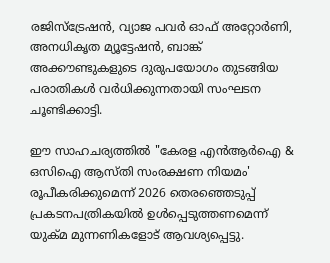രജിസ്ട്രേഷന്‍, വ്യാജ പവര്‍ ഓഫ് അറ്റോര്‍ണി, അനധികൃത മ്യൂട്ടേഷന്‍, ബാങ്ക് അക്കൗണ്ടുകളുടെ ദുരുപയോഗം തുടങ്ങിയ പരാതികള്‍ വര്‍ധിക്കുന്നതായി സംഘടന ചൂണ്ടിക്കാട്ടി.

ഈ സാഹചര്യത്തില്‍ "കേരള എന്‍ആര്‍ഐ & ഒസിഐ ആസ്തി സംരക്ഷണ നിയമം' രൂപീകരിക്കുമെന്ന് 2026 തെരഞ്ഞെടുപ്പ് പ്രകടനപത്രികയില്‍ ഉള്‍പ്പെടുത്തണമെന്ന് യുക്‌മ മുന്നണികളോട് ആവശ്യപ്പെട്ടു.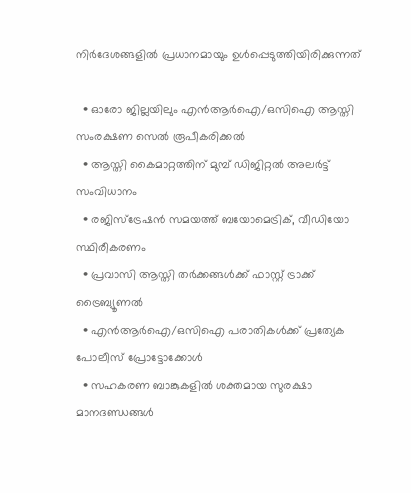നിര്‍ദേശങ്ങളില്‍ പ്രധാനമായും ഉള്‍പ്പെടുത്തിയിരിക്കുന്നത്

  • ഓരോ ജില്ലയിലും എന്‍ആര്‍ഐ/ഒസിഐ ആസ്തി സംരക്ഷണ സെല്‍ രൂപീകരിക്കല്‍
  • ആസ്തി കൈമാറ്റത്തിന് മുമ്പ് ഡിജിറ്റല്‍ അലര്‍ട്ട് സംവിധാനം
  • രജിസ്ട്രേഷന്‍ സമയത്ത് ബയോമെട്രിക്, വീഡിയോ സ്ഥിരീകരണം
  • പ്രവാസി ആസ്തി തര്‍ക്കങ്ങള്‍ക്ക് ഫാസ്റ്റ് ട്രാക്ക് ട്രൈബ്യൂണല്‍
  • എന്‍ആര്‍ഐ/ഒസിഐ പരാതികള്‍ക്ക് പ്രത്യേക പോലീസ് പ്രോട്ടോക്കോള്‍
  • സഹകരണ ബാങ്കുകളില്‍ ശക്തമായ സുരക്ഷാ മാനദണ്ഡങ്ങള്‍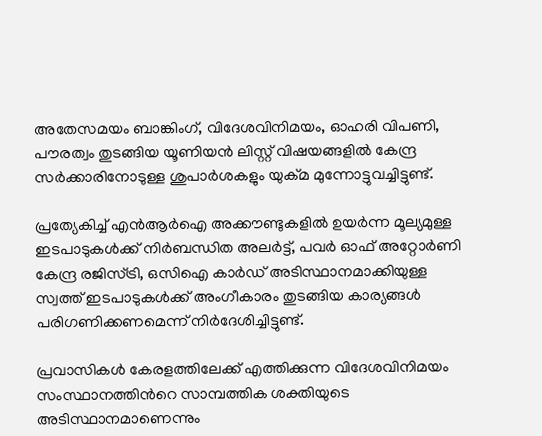അതേസമയം ബാങ്കിംഗ്, വിദേശവിനിമയം, ഓഹരി വിപണി, പൗരത്വം തുടങ്ങിയ യൂണിയന്‍ ലിസ്റ്റ് വിഷയങ്ങളില്‍ കേന്ദ്ര സര്‍ക്കാരിനോടുള്ള ശുപാര്‍ശകളും യുക്‌മ മുന്നോട്ടുവച്ചിട്ടുണ്ട്.

പ്രത്യേകിച്ച് എന്‍ആര്‍ഐ അക്കൗണ്ടുകളില്‍ ഉയര്‍ന്ന മൂല്യമുള്ള ഇടപാടുകള്‍ക്ക് നിര്‍ബന്ധിത അലര്‍ട്ട്, പവര്‍ ഓഫ് അറ്റോര്‍ണി കേന്ദ്ര രജിസ്ട്രി, ഒസിഐ കാര്‍ഡ് അടിസ്ഥാനമാക്കിയുള്ള സ്വത്ത് ഇടപാടുകള്‍ക്ക് അംഗീകാരം തുടങ്ങിയ കാര്യങ്ങള്‍ പരിഗണിക്കണമെന്ന് നിര്‍ദേശിച്ചിട്ടുണ്ട്.

പ്രവാസികള്‍ കേരളത്തിലേക്ക് എത്തിക്കുന്ന വിദേശവിനിമയം സംസ്ഥാനത്തിന്‍റെ സാമ്പത്തിക ശക്തിയുടെ അടിസ്ഥാനമാണെന്നും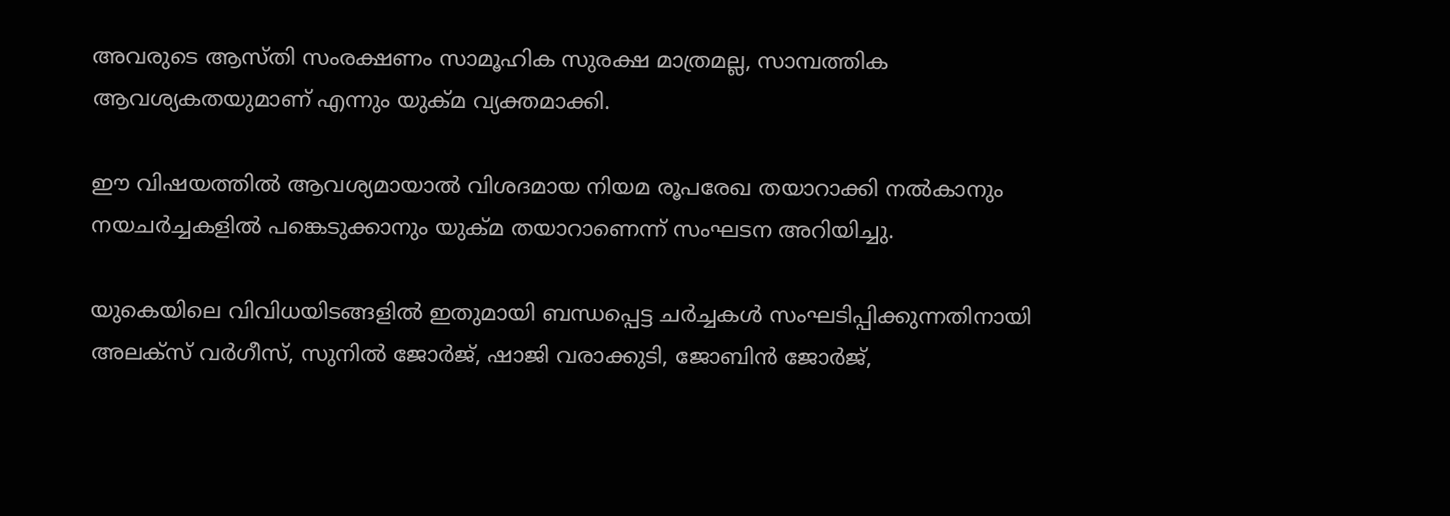അവരുടെ ആസ്തി സംരക്ഷണം സാമൂഹിക സുരക്ഷ മാത്രമല്ല, സാമ്പത്തിക ആവശ്യകതയുമാണ് എന്നും യുക്‌മ വ്യക്തമാക്കി.

ഈ വിഷയത്തില്‍ ആവശ്യമായാല്‍ വിശദമായ നിയമ രൂപരേഖ തയാറാക്കി നല്‍കാനും നയചര്‍ച്ചകളില്‍ പങ്കെടുക്കാനും യുക്‌മ തയാറാണെന്ന് സംഘടന അറിയിച്ചു.

യുകെയിലെ വിവിധയിടങ്ങളില്‍ ഇതുമായി ബന്ധപ്പെട്ട ചര്‍ച്ചകള്‍ സംഘടിപ്പിക്കുന്നതിനായി അലക്സ് വര്‍ഗീസ്, സുനില്‍ ജോര്‍ജ്, ഷാജി വരാക്കുടി, ജോബിന്‍ ജോര്‍ജ്,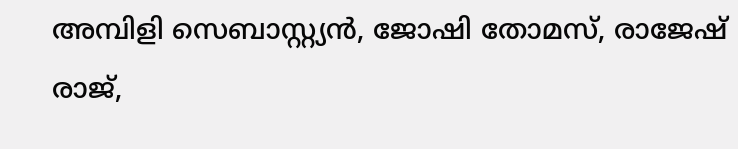അമ്പിളി സെബാസ്റ്റ്യന്‍, ജോഷി തോമസ്, രാജേഷ് രാജ്,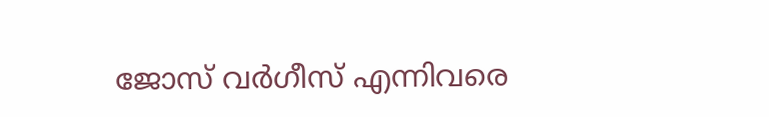ജോസ് വര്‍ഗീസ് എന്നിവരെ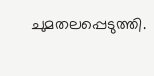ചുമതലപ്പെടുത്തി.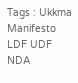Tags : Ukkma Manifesto LDF UDF NDA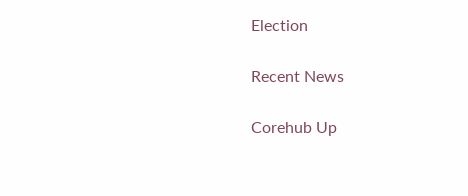Election

Recent News

Corehub Up